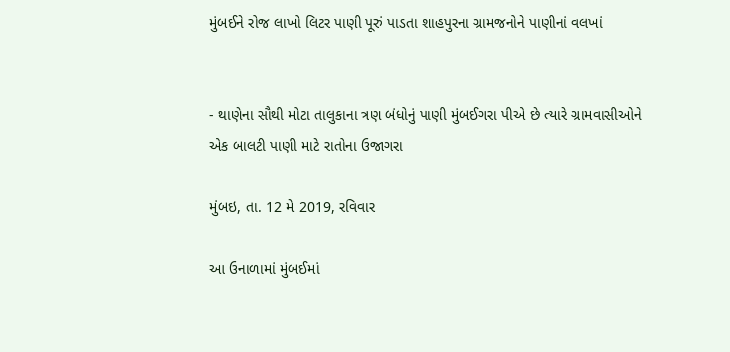મુંબઈને રોજ લાખો લિટર પાણી પૂરું પાડતા શાહપુરના ગ્રામજનોને પાણીનાં વલખાં


- થાણેના સૌથી મોટા તાલુકાના ત્રણ બંધોનું પાણી મુંબઈગરા પીએ છે ત્યારે ગ્રામવાસીઓને એક બાલટી પાણી માટે રાતોના ઉજાગરા

મુંબઇ, તા. 12 મે 2019, રવિવાર

આ ઉનાળામાં મુંબઈમાં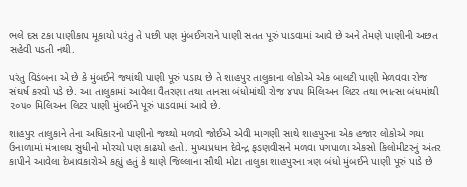ભલે દસ ટકા પાણીકાપ મૂકાયો પરંતુ તે પછી પણ મુંબઈગરાને પાણી સતત પૂરું પાડવામાં આવે છે અને તેમણે પાણીની અછત સહેવી પડતી નથી.

પરંતુ વિડંબના એ છે કે મુંબઈને જ્યાંથી પાણી પૂરું પડાય છે તે શાહપુર તાલુકાના લોકોએ એક બાલટી પાણી મેળવવા રોજ સંઘર્ષ કરવો પડે છે. આ તાલુકામાં આવેલા વૈતરણા તથા તાનસા બંધોમાંથી રોજ ૪૫૫ મિલિઅન લિટર તથા ભાત્સા બંધમાંથી ૨૦૫૦ મિલિઅન લિટર પાણી મુંબઈને પૂરું પાડવામાં આવે છે.

શાહપુર તાલુકાને તેના અધિકારનો પાણીનો જથ્થો મળવો જોઈએ એવી માગણી સાથે શાહપુરના એક હજાર લોકોએ ગયા ઉનાળામાં મંત્રાલય સુધીનો મોરચો પણ કાઢયો હતો. મુખ્યપ્રધાન દેવેન્દ્ર ફડણવીસને મળવા પગપાળા એકસો કિલોમીટરનું અંતર કાપીને આવેલા દેખાવકારોએ કહ્યું હતું કે થાણે જિલ્લાના સૌથી મોટા તાલુકા શાહપુરના ત્રણ બંધો મુંબઈને પાણી પૂરું પાડે છે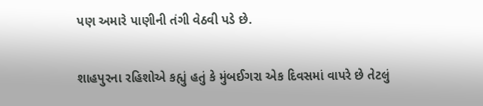પણ અમારે પાણીની તંગી વેઠવી પડે છે.

શાહપુરના રહિશોએ કહ્યું હતું કે મુંબઈગરા એક દિવસમાં વાપરે છે તેટલું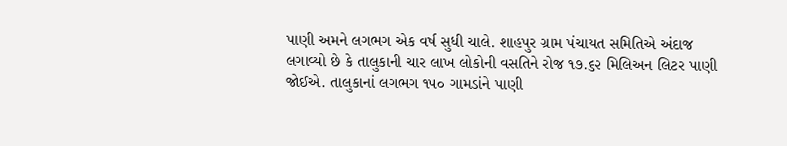પાણી અમને લગભગ એક વર્ષ સુધી ચાલે. શાહપુર ગ્રામ પંચાયત સમિતિએ અંદાજ લગાવ્યો છે કે તાલુકાની ચાર લાખ લોકોની વસતિને રોજ ૧૭.૬૨ મિલિઅન લિટર પાણી જોઈએ. તાલુકાનાં લગભગ ૧૫૦ ગામડાંને પાણી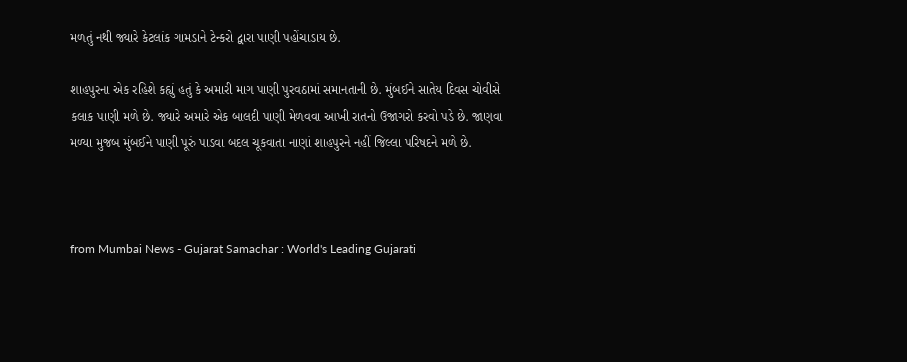મળતું નથી જ્યારે કેટલાંક ગામડાને ટેન્કરો દ્વારા પાણી પહોંચાડાય છે.

શાહપુરના એક રહિશે કહ્યું હતું કે અમારી માગ પાણી પુરવઠામાં સમાનતાની છે. મુંબઈને સાતેય દિવસ ચોવીસે કલાક પાણી મળે છે. જ્યારે અમારે એક બાલદી પાણી મેળવવા આખી રાતનો ઉજાગરો કરવો પડે છે. જાણવા મળ્યા મુજબ મુંબઈને પાણી પૂરું પાડવા બદલ ચૂકવાતા નાણાં શાહપુરને નહીં જિલ્લા પરિષદને મળે છે.



from Mumbai News - Gujarat Samachar : World's Leading Gujarati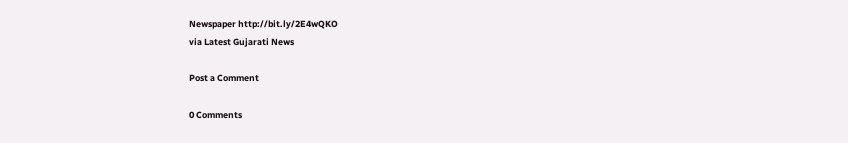Newspaper http://bit.ly/2E4wQKO
via Latest Gujarati News

Post a Comment

0 Comments